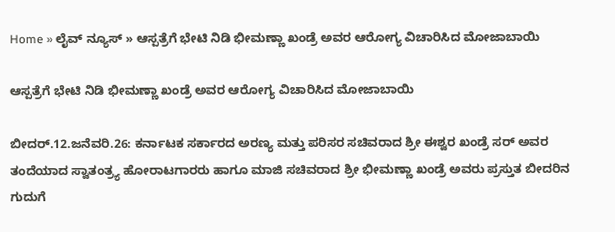Home » ಲೈವ್ ನ್ಯೂಸ್ » ಆಸ್ಪತ್ರೆಗೆ ಭೇಟಿ ನಿಡಿ ಭೀಮಣ್ಣಾ ಖಂಡ್ರೆ ಅವರ ಆರೋಗ್ಯ ವಿಚಾರಿಸಿದ ಮೋಜಾಬಾಯಿ

ಆಸ್ಪತ್ರೆಗೆ ಭೇಟಿ ನಿಡಿ ಭೀಮಣ್ಣಾ ಖಂಡ್ರೆ ಅವರ ಆರೋಗ್ಯ ವಿಚಾರಿಸಿದ ಮೋಜಾಬಾಯಿ

ಬೀದರ್.12.ಜನೆವರಿ.26: ಕರ್ನಾಟಕ ಸರ್ಕಾರದ ಅರಣ್ಯ ಮತ್ತು ಪರಿಸರ ಸಚಿವರಾದ ಶ್ರೀ ಈಶ್ವರ ಖಂಡ್ರೆ ಸರ್ ಅವರ ತಂದೆಯಾದ ಸ್ವಾತಂತ್ರ್ಯ ಹೋರಾಟಗಾರರು ಹಾಗೂ ಮಾಜಿ ಸಚಿವರಾದ ಶ್ರೀ ಭೀಮಣ್ಣಾ ಖಂಡ್ರೆ ಅವರು ಪ್ರಸ್ತುತ ಬೀದರಿನ ಗುದುಗೆ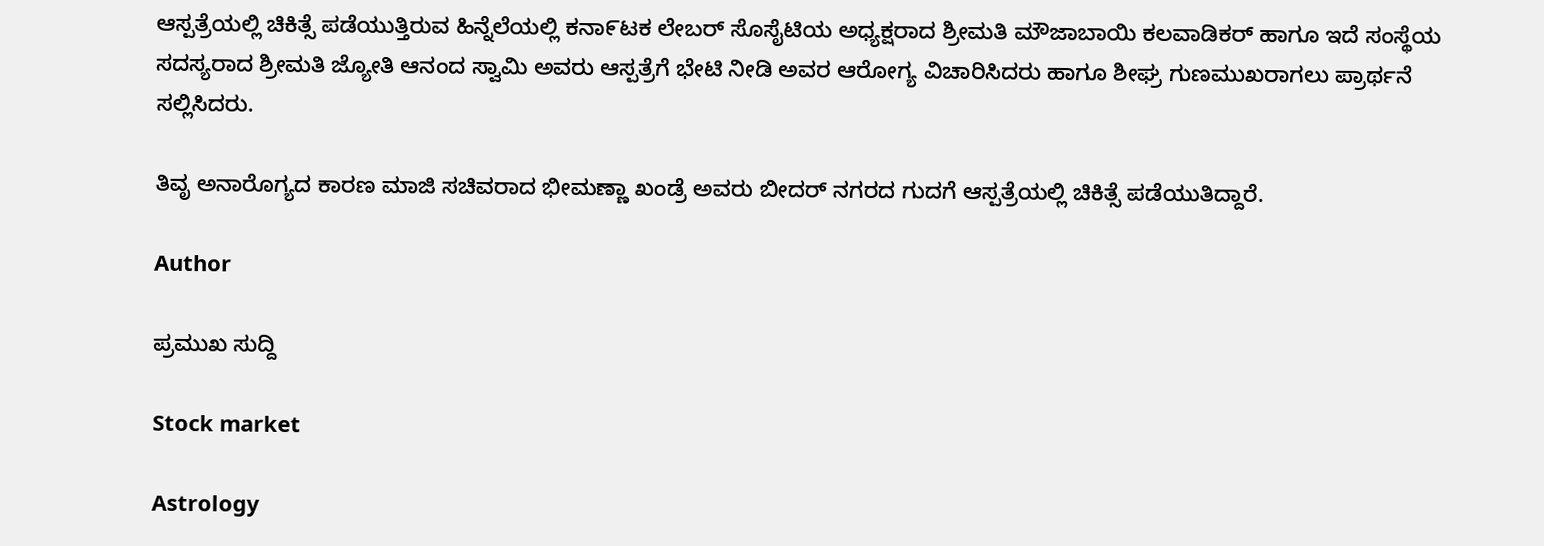ಆಸ್ಪತ್ರೆಯಲ್ಲಿ ಚಿಕಿತ್ಸೆ ಪಡೆಯುತ್ತಿರುವ ಹಿನ್ನೆಲೆಯಲ್ಲಿ ಕನಾ೯ಟಕ ಲೇಬರ್ ಸೊಸೈಟಿಯ ಅಧ್ಯಕ್ಷರಾದ ಶ್ರೀಮತಿ ಮೌಜಾಬಾಯಿ ಕಲವಾಡಿಕರ್ ಹಾಗೂ ಇದೆ ಸಂಸ್ಥೆಯ ಸದಸ್ಯರಾದ ಶ್ರೀಮತಿ ಜ್ಯೋತಿ ಆನಂದ ಸ್ವಾಮಿ ಅವರು ಆಸ್ಪತ್ರೆಗೆ ಭೇಟಿ ನೀಡಿ ಅವರ ಆರೋಗ್ಯ ವಿಚಾರಿಸಿದರು ಹಾಗೂ ಶೀಘ್ರ ಗುಣಮುಖರಾಗಲು ಪ್ರಾರ್ಥನೆ ಸಲ್ಲಿಸಿದರು.

ತಿವೃ ಅನಾರೊಗ್ಯದ ಕಾರಣ ಮಾಜಿ ಸಚಿವರಾದ ಭೀಮಣ್ಣಾ ಖಂಡ್ರೆ ಅವರು ಬೀದರ್ ನಗರದ ಗುದಗೆ ಆಸ್ಪತ್ರೆಯಲ್ಲಿ ಚಿಕಿತ್ಸೆ ಪಡೆಯುತಿದ್ದಾರೆ.

Author

ಪ್ರಮುಖ ಸುದ್ದಿ

Stock market

Astrology